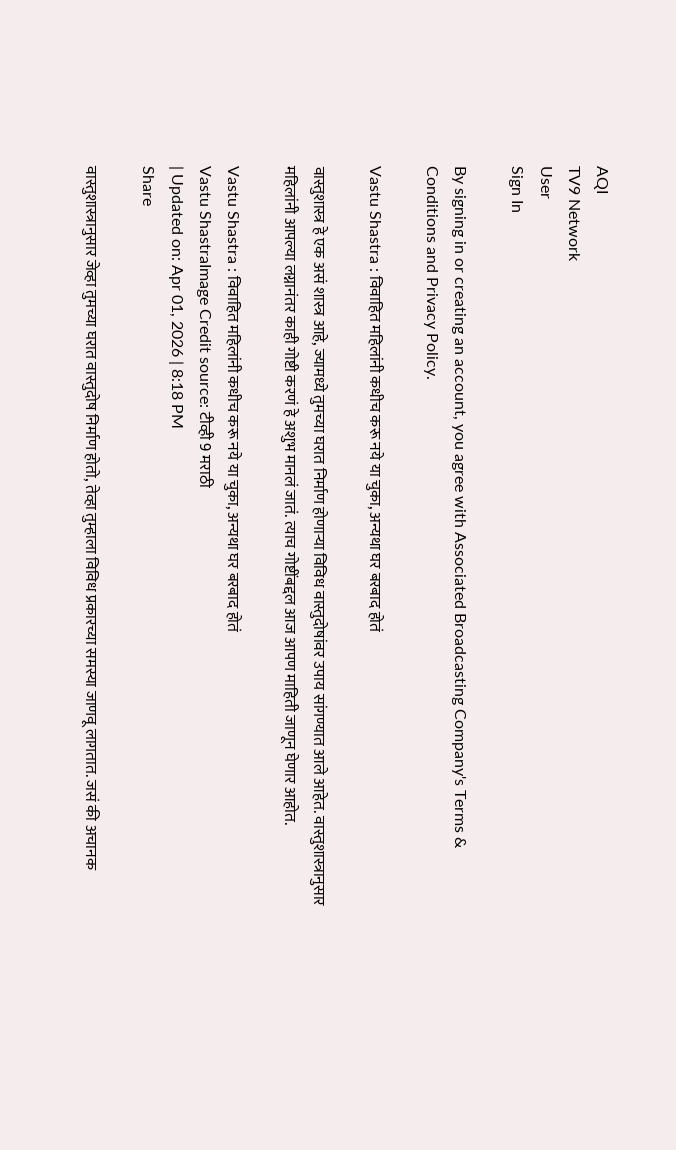AQI
TV9 Network
User
Sign In

By signing in or creating an account, you agree with Associated Broadcasting Company's Terms & Conditions and Privacy Policy.

Vastu Shastra : विवाहित महिलांनी कधीच करू नये या चुका, अन्यथा घर बरबाद होतं

वास्तुशास्त्र हे एक असं शास्त्र आहे, ज्यामध्ये तुमच्या घरात निर्माण होणार्‍या विविध वास्तुदोषांवर उपाय सांगण्यात आले आहेत. वास्तुशास्त्रानुसार महिलांनी आपल्या लग्नानंतर काही गोष्टी करणं हे अशुभ मानलं जातं. त्याच गोष्टींबद्दल आज आपण माहिती जाणून घेणार आहोत.

Vastu Shastra : विवाहित महिलांनी कधीच करू नये या चुका, अन्यथा घर बरबाद होतं
Vastu ShastraImage Credit source: टीव्ही 9 मराठी
| Updated on: Apr 01, 2026 | 8:18 PM
Share

वास्तुशास्त्रानुसार जेव्हा तुमच्या घरात वास्तुदोष निर्माण होतो, तेव्हा तुम्हाला विविध प्रकारच्या समस्या जाणवू लागतात. जसं की अचानक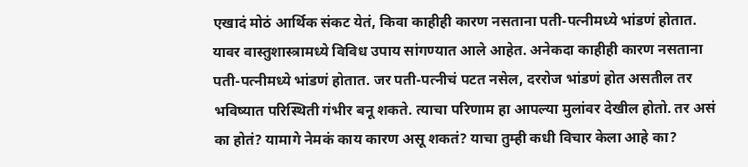एखादं मोठं आर्थिक संकट येतं, किवा काहीही कारण नसताना पती-पत्नीमध्ये भांडणं होतात. यावर वास्तुशास्त्रामध्ये विविध उपाय सांगण्यात आले आहेत. अनेकदा काहीही कारण नसताना पती-पत्नीमध्ये भांडणं होतात. जर पती-पत्नीचं पटत नसेल, दररोज भांडणं होत असतील तर भविष्यात परिस्थिती गंभीर बनू शकते. त्याचा परिणाम हा आपल्या मुलांवर देखील होतो. तर असं का होतं? यामागे नेमकं काय कारण असू शकतं? याचा तुम्ही कधी विचार केला आहे का?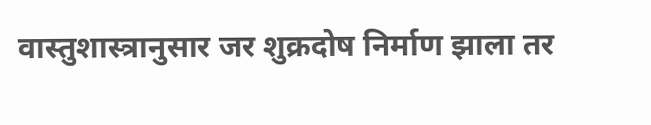वास्तुशास्त्रानुसार जर शुक्रदोष निर्माण झाला तर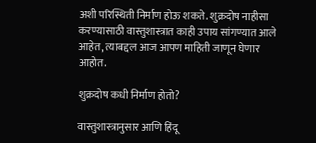अशी परिस्थिती निर्माण होऊ शकते. शुक्रदोष नाहीसा करण्यासाठी वास्तुशास्त्रात काही उपाय सांगण्यात आले आहेत, त्याबद्दल आज आपण माहिती जाणून घेणार आहोत.

शुक्रदोष कधी निर्माण होतो?

वास्तुशास्त्रानुसार आणि हिंदू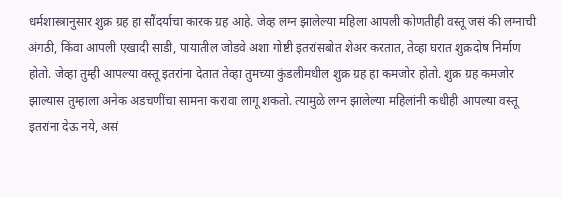धर्मशास्त्रानुसार शुक्र ग्रह हा सौंदर्याचा कारक ग्रह आहे. जेव्ह लग्न झालेल्या महिला आपली कोणतीही वस्तू जसं की लग्नाची अंगठी, किंवा आपली एखादी साडी, पायातील जोडवे अशा गोष्टी इतरांसबोत शेअर करतात, तेव्हा घरात शुक्रदोष निर्माण होतो. जेव्हा तुम्ही आपल्या वस्तू इतरांना देतात तेव्हा तुमच्या कुंडलीमधील शुक्र ग्रह हा कमजोर होतो. शुक्र ग्रह कमजोर झाल्यास तुम्हाला अनेक अडचणींचा सामना करावा लागू शकतो. त्यामुळे लग्न झालेल्या महिलांनी कधीही आपल्या वस्तू इतरांना देऊ नये, असं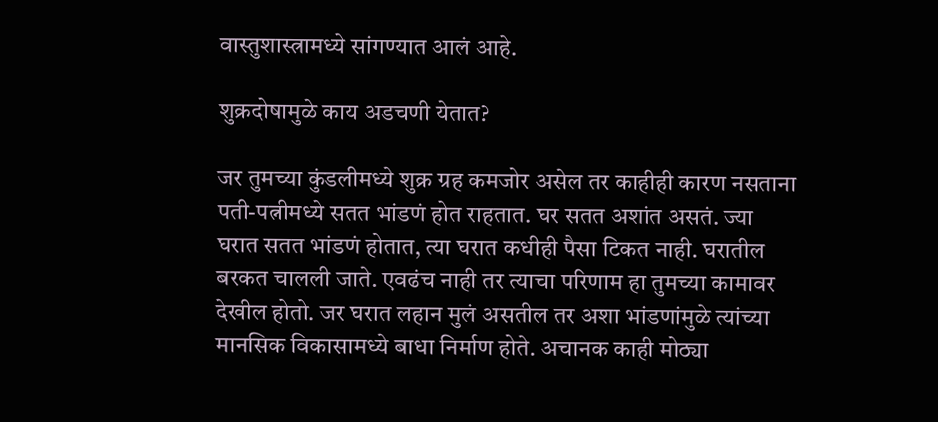वास्तुशास्त्रामध्ये सांगण्यात आलं आहे.

शुक्रदोषामुळे काय अडचणी येतात?

जर तुमच्या कुंडलीमध्ये शुक्र ग्रह कमजोर असेल तर काहीही कारण नसताना पती-पत्नीमध्ये सतत भांडणं होत राहतात. घर सतत अशांत असतं. ज्या घरात सतत भांडणं होतात, त्या घरात कधीही पैसा टिकत नाही. घरातील बरकत चालली जाते. एवढंच नाही तर त्याचा परिणाम हा तुमच्या कामावर देखील होतो. जर घरात लहान मुलं असतील तर अशा भांडणांमुळे त्यांच्या मानसिक विकासामध्ये बाधा निर्माण होते. अचानक काही मोठ्या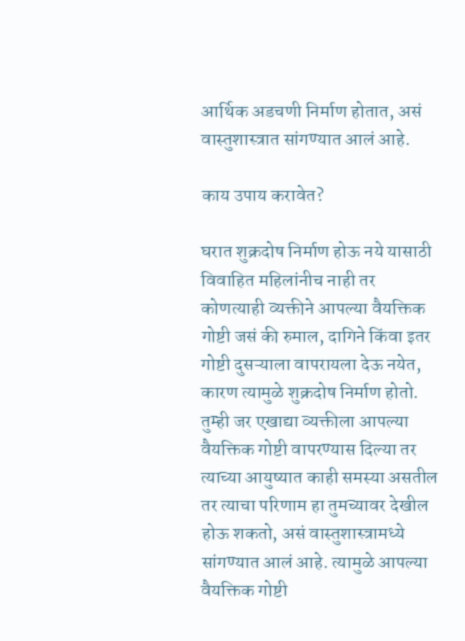आर्थिक अडचणी निर्माण होतात, असं वास्तुशास्त्रात सांगण्यात आलं आहे.

काय उपाय करावेत?

घरात शुक्रदोष निर्माण होऊ नये यासाठी विवाहित महिलांनीच नाही तर कोणत्याही व्यक्तीने आपल्या वैयक्तिक गोष्टी जसं की रुमाल, दागिने किंवा इतर गोष्टी दुसऱ्याला वापरायला देऊ नयेत, कारण त्यामुळे शुक्रदोष निर्माण होतो. तुम्ही जर एखाद्या व्यक्तीला आपल्या वैयक्तिक गोष्टी वापरण्यास दिल्या तर त्याच्या आयुष्यात काही समस्या असतील तर त्याचा परिणाम हा तुमच्यावर देखील होऊ शकतो, असं वास्तुशास्त्रामध्ये सांगण्यात आलं आहे. त्यामुळे आपल्या वैयक्तिक गोष्टी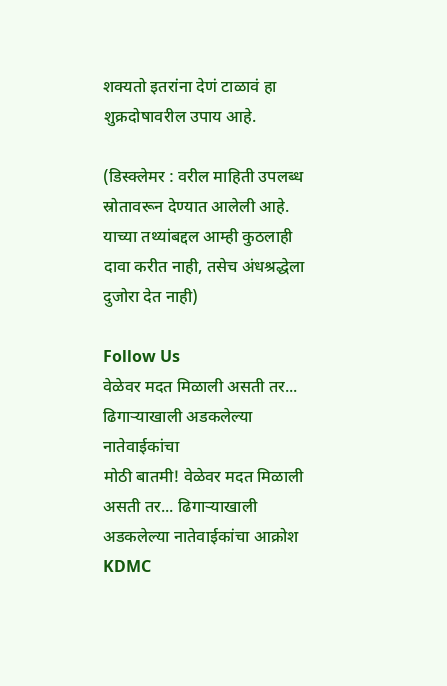शक्यतो इतरांना देणं टाळावं हा शुक्रदोषावरील उपाय आहे.

(डिस्क्लेमर : वरील माहिती उपलब्ध स्रोतावरून देण्यात आलेली आहे. याच्या तथ्यांबद्दल आम्ही कुठलाही दावा करीत नाही, तसेच अंधश्रद्धेला दुजोरा देत नाही)

Follow Us
वेळेवर मदत मिळाली असती तर... ढिगाऱ्याखाली अडकलेल्या नातेवाईकांचा
मोठी बातमी! वेळेवर मदत मिळाली असती तर... ढिगाऱ्याखाली अडकलेल्या नातेवाईकांचा आक्रोश
KDMC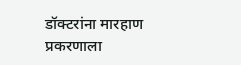डॉक्टरांना मारहाण प्रकरणाला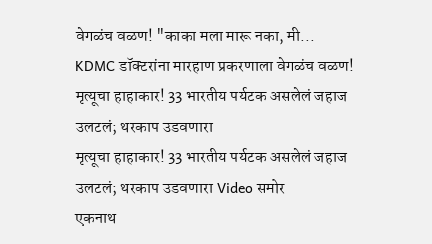वेगळंच वळण! "काका मला मारू नका, मी...
KDMC डॉक्टरांना मारहाण प्रकरणाला वेगळंच वळण!
मृत्यूचा हाहाकार! 33 भारतीय पर्यटक असलेलं जहाज उलटलं; थरकाप उडवणारा
मृत्यूचा हाहाकार! 33 भारतीय पर्यटक असलेलं जहाज उलटलं; थरकाप उडवणारा Video समोर
एकनाथ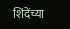शिंदेंच्या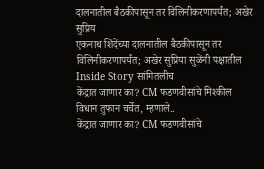दालनातील बैठकीपासून तर विलिनीकरणापर्यंत; अखेर सुप्रिय
एकनाथ शिंदेंच्या दालनातील बैठकीपासून तर विलिनीकरणापर्यंत; अखेर सुप्रिया सुळेंनी पक्षातील Inside Story सांगितलीच
केंद्रात जाणार का? CM फडणवीसांचे मिश्कील विधान तुफान चर्चेत, म्हणाले..
केंद्रात जाणार का? CM फडणवीसांचे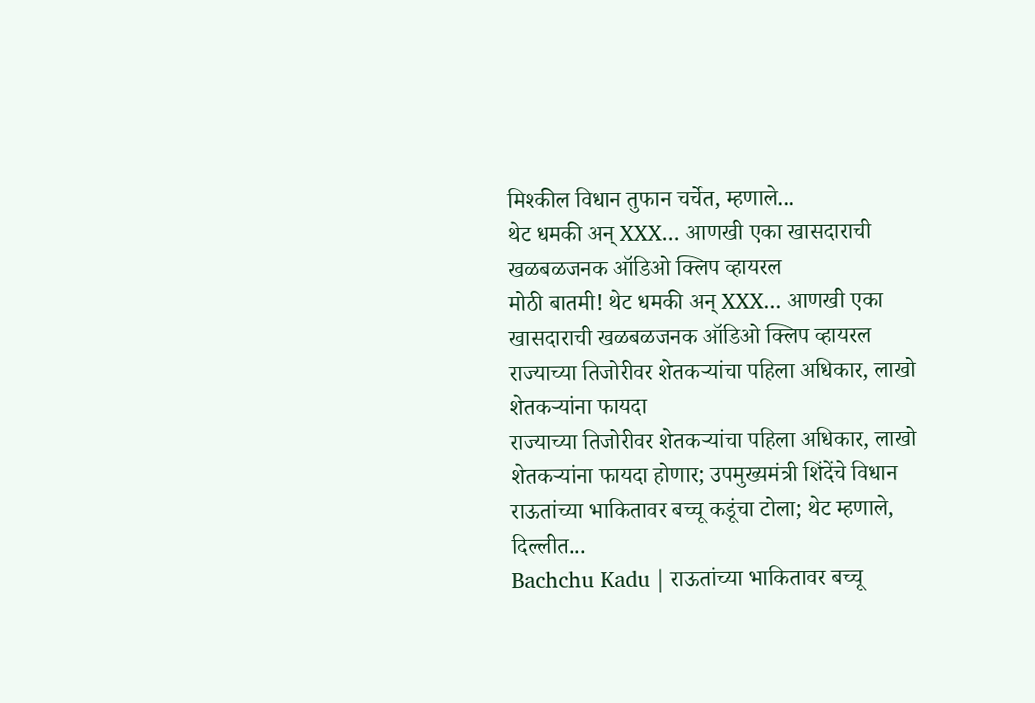मिश्कील विधान तुफान चर्चेत, म्हणाले...
थेट धमकी अन् XXX... आणखी एका खासदाराची खळबळजनक ऑडिओ क्लिप व्हायरल
मोठी बातमी! थेट धमकी अन् XXX... आणखी एका खासदाराची खळबळजनक ऑडिओ क्लिप व्हायरल
राज्याच्या तिजोरीवर शेतकऱ्यांचा पहिला अधिकार, लाखो शेतकऱ्यांना फायदा
राज्याच्या तिजोरीवर शेतकऱ्यांचा पहिला अधिकार, लाखो शेतकऱ्यांना फायदा होणार; उपमुख्यमंत्री शिंदेंचे विधान
राऊतांच्या भाकितावर बच्चू कडूंचा टोला; थेट म्हणाले, दिल्लीत...
Bachchu Kadu | राऊतांच्या भाकितावर बच्चू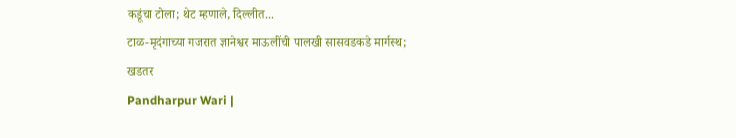कडूंचा टोला; थेट म्हणाले, दिल्लीत...
टाळ-मृदंगाच्या गजरात ज्ञानेश्वर माऊलींची पालखी सासवडकडे मार्गस्थ; खडतर
Pandharpur Wari |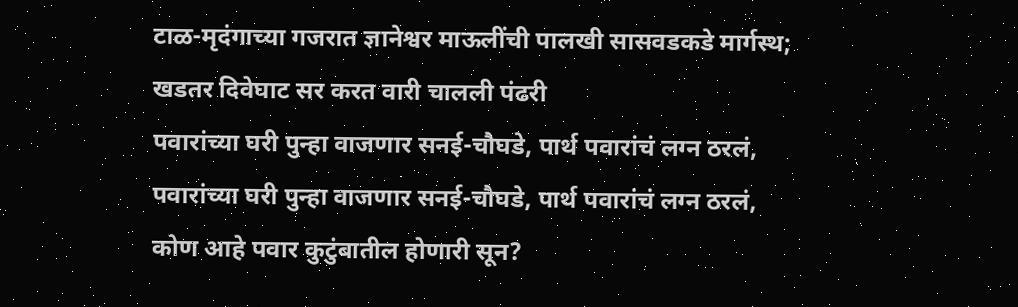टाळ-मृदंगाच्या गजरात ज्ञानेश्वर माऊलींची पालखी सासवडकडे मार्गस्थ; खडतर दिवेघाट सर करत वारी चालली पंढरी
पवारांच्या घरी पुन्हा वाजणार सनई-चौघडे, पार्थ पवारांचं लग्न ठरलं,
पवारांच्या घरी पुन्हा वाजणार सनई-चौघडे, पार्थ पवारांचं लग्न ठरलं, कोण आहे पवार कुटुंबातील होणारी सून?